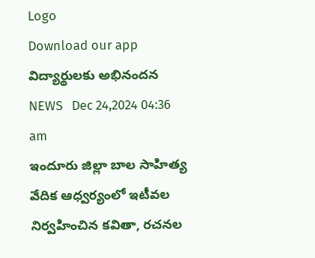Logo
Download our app
విద్యార్థులకు అభినందన
NEWS   Dec 24,2024 04:36 am
ఇందూరు జిల్లా బాల సాహిత్య వేదిక ఆధ్వర్యంలో ఇటీవల నిర్వహించిన కవితా, రచనల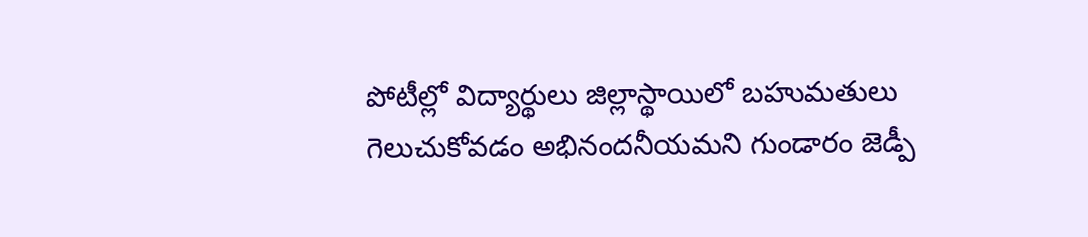పోటీల్లో విద్యార్థులు జిల్లాస్థాయిలో బహుమతులు గెలుచుకోవడం అభినందనీయమని గుండారం జెడ్పీ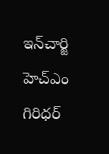ఇన్‌చార్జి హెచ్‌ఎం గిరిధర్‌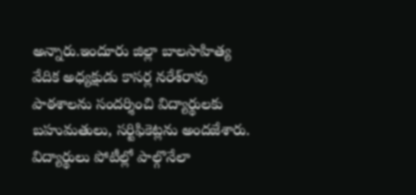అన్నారు.ఇందూరు జిల్లా బాలసాహిత్య వేదిక అధ్యక్షుడు కాసర్ల నరేశ్‌రావు పాఠశాలను సందర్శించి విద్యార్థులకు బహుమతులు, సర్టిఫికెట్లను అందజేశారు. విద్యార్థులు పోటీల్లో పాల్గొనేలా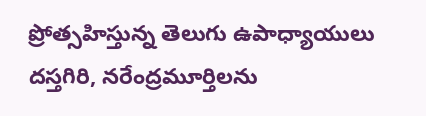ప్రోత్సహిస్తున్న తెలుగు ఉపాధ్యాయులు దస్తగిరి, నరేంద్రమూర్తిలను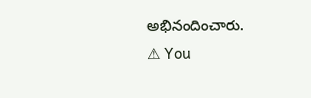అభినందించారు.
⚠ You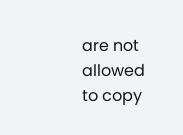are not allowed to copy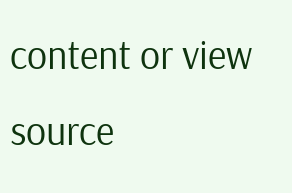content or view source